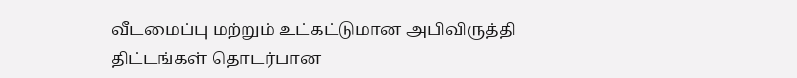வீடமைப்பு மற்றும் உட்கட்டுமான அபிவிருத்தி திட்டங்கள் தொடர்பான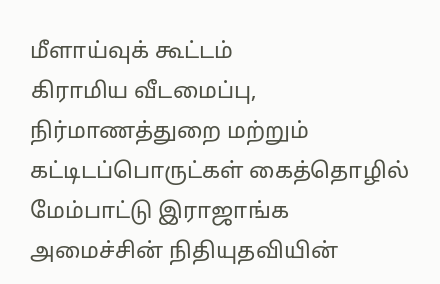மீளாய்வுக் கூட்டம்
கிராமிய வீடமைப்பு, நிர்மாணத்துறை மற்றும் கட்டிடப்பொருட்கள் கைத்தொழில் மேம்பாட்டு இராஜாங்க அமைச்சின் நிதியுதவியின்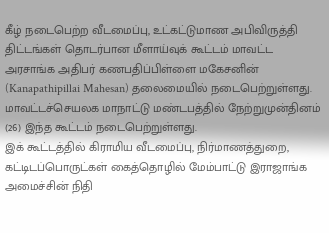கீழ் நடைபெற்ற வீடமைப்பு, உட்கட்டுமாண அபிவிருத்தி திட்டங்கள் தொடர்பான மீளாய்வுக் கூட்டம் மாவட்ட அரசாங்க அதிபர் கணபதிப்பிள்ளை மகேசனின் (Kanapathipillai Mahesan) தலைமையில் நடைபெற்றுள்ளது.
மாவட்டச்செயலக மாநாட்டு மண்டபத்தில் நேற்றுமுன்தினம் (26) இந்த கூட்டம் நடைபெற்றுள்ளது.
இக் கூட்டத்தில் கிராமிய வீடமைப்பு, நிர்மாணத்துறை, கட்டிடப்பொருட்கள் கைத்தொழில் மேம்பாட்டு இராஜாங்க அமைச்சின் நிதி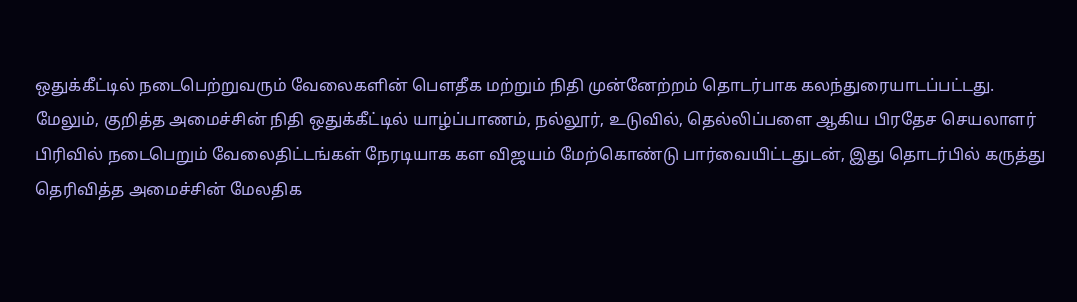ஒதுக்கீட்டில் நடைபெற்றுவரும் வேலைகளின் பௌதீக மற்றும் நிதி முன்னேற்றம் தொடர்பாக கலந்துரையாடப்பட்டது.
மேலும், குறித்த அமைச்சின் நிதி ஒதுக்கீட்டில் யாழ்ப்பாணம், நல்லூர், உடுவில், தெல்லிப்பளை ஆகிய பிரதேச செயலாளர் பிரிவில் நடைபெறும் வேலைதிட்டங்கள் நேரடியாக கள விஜயம் மேற்கொண்டு பார்வையிட்டதுடன், இது தொடர்பில் கருத்து தெரிவித்த அமைச்சின் மேலதிக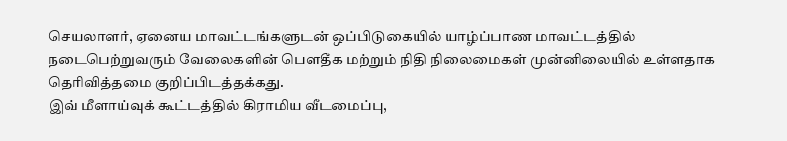செயலாளர், ஏனைய மாவட்டங்களுடன் ஒப்பிடுகையில் யாழ்ப்பாண மாவட்டத்தில் நடைபெற்றுவரும் வேலைகளின் பௌதீக மற்றும் நிதி நிலைமைகள் முன்னிலையில் உள்ளதாக தெரிவித்தமை குறிப்பிடத்தக்கது.
இவ் மீளாய்வுக் கூட்டத்தில் கிராமிய வீடமைப்பு,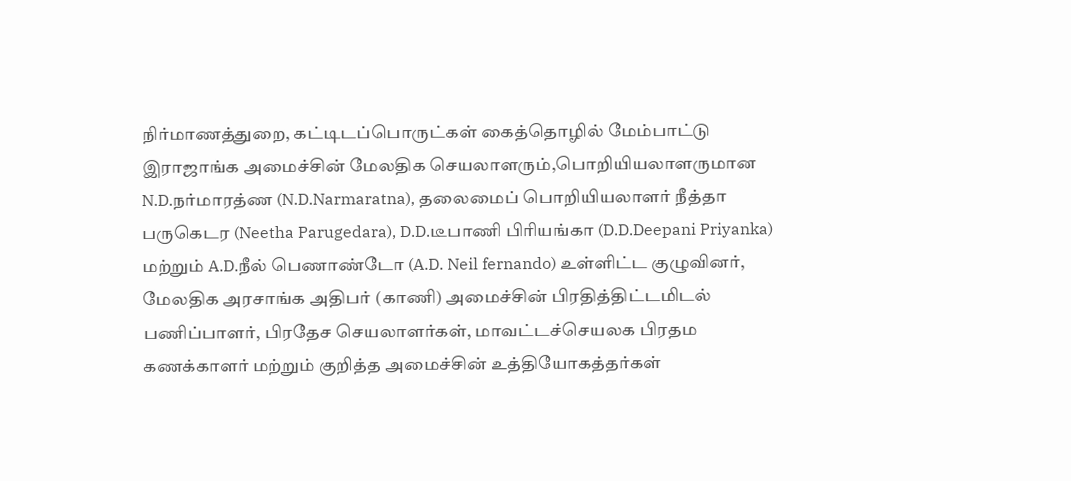நிர்மாணத்துறை, கட்டிடப்பொருட்கள் கைத்தொழில் மேம்பாட்டு இராஜாங்க அமைச்சின் மேலதிக செயலாளரும்,பொறியியலாளருமான N.D.நர்மாரத்ண (N.D.Narmaratna), தலைமைப் பொறியியலாளர் நீத்தா பருகெடர (Neetha Parugedara), D.D.டீபாணி பிரியங்கா (D.D.Deepani Priyanka) மற்றும் A.D.நீல் பெணாண்டோ (A.D. Neil fernando) உள்ளிட்ட குழுவினர், மேலதிக அரசாங்க அதிபர் (காணி) அமைச்சின் பிரதித்திட்டமிடல் பணிப்பாளர், பிரதேச செயலாளர்கள், மாவட்டச்செயலக பிரதம கணக்காளர் மற்றும் குறித்த அமைச்சின் உத்தியோகத்தர்கள்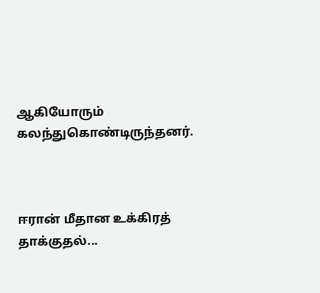ஆகியோரும் கலந்துகொண்டிருந்தனர்.



ஈரான் மீதான உக்கிரத் தாக்குதல்...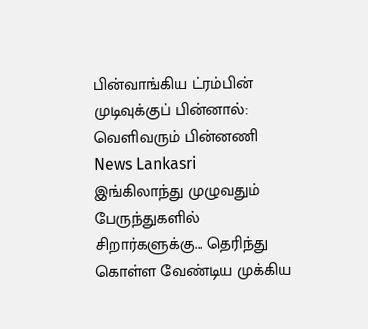பின்வாங்கிய ட்ரம்பின் முடிவுக்குப் பின்னால்: வெளிவரும் பின்னணி News Lankasri
இங்கிலாந்து முழுவதும் பேருந்துகளில் சிறார்களுக்கு... தெரிந்து கொள்ள வேண்டிய முக்கிய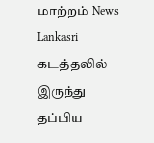மாற்றம் News Lankasri
கடத்தலில் இருந்து தப்பிய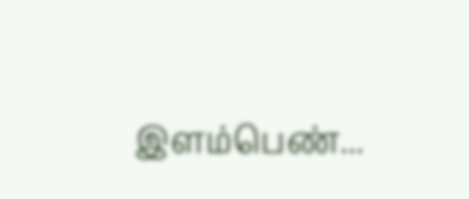இளம்பெண்...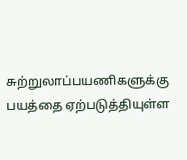சுற்றுலாப்பயணிகளுக்கு பயத்தை ஏற்படுத்தியுள்ள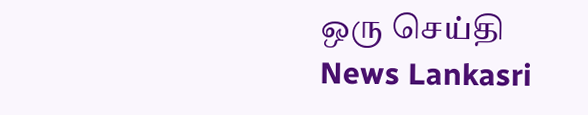ஒரு செய்தி News Lankasri